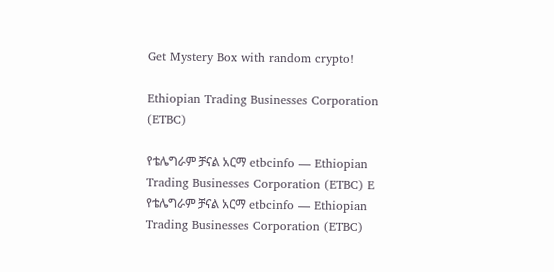Get Mystery Box with random crypto!

Ethiopian Trading Businesses Corporation (ETBC)

የቴሌግራም ቻናል አርማ etbcinfo — Ethiopian Trading Businesses Corporation (ETBC) E
የቴሌግራም ቻናል አርማ etbcinfo — Ethiopian Trading Businesses Corporation (ETBC)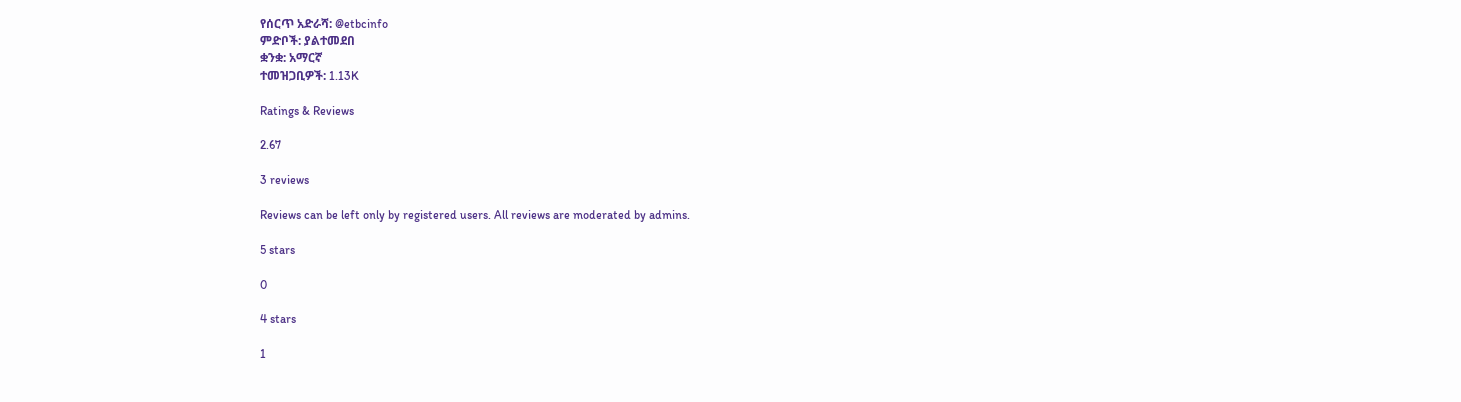የሰርጥ አድራሻ: @etbcinfo
ምድቦች: ያልተመደበ
ቋንቋ: አማርኛ
ተመዝጋቢዎች: 1.13K

Ratings & Reviews

2.67

3 reviews

Reviews can be left only by registered users. All reviews are moderated by admins.

5 stars

0

4 stars

1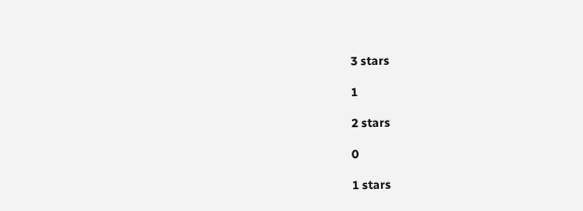3 stars

1

2 stars

0

1 stars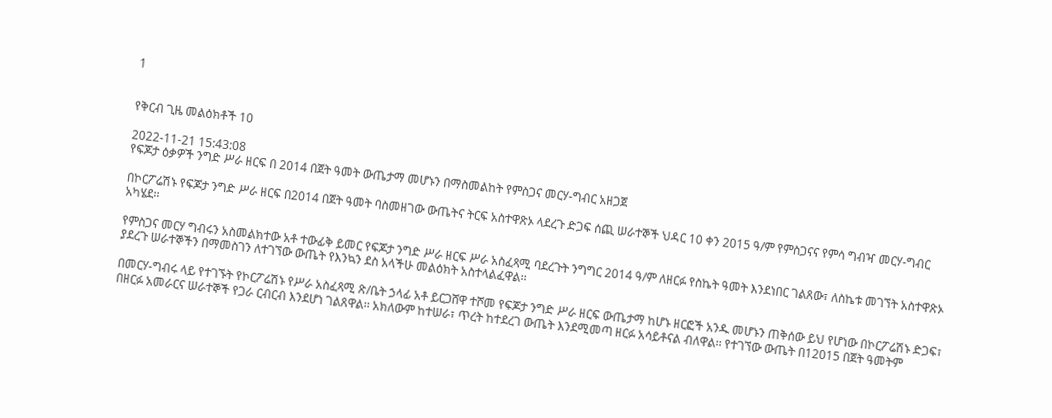1


የቅርብ ጊዜ መልዕክቶች 10

2022-11-21 15:43:08
የፍጆታ ዕቃዎች ንግድ ሥራ ዘርፍ በ 2014 በጀት ዓመት ውጤታማ መሆኑን በማስመልከት የምስጋና መርሃ-ግብር አዘጋጀ

በኮርፖሬሽኑ የፍጆታ ንግድ ሥራ ዘርፍ በ2014 በጀት ዓመት ባስመዘገው ውጤትና ትርፍ አስተዋጽኦ ላደረጉ ድጋፍ ሰጪ ሠራተኞች ህዳር 10 ቀን 2015 ዓ/ም የምስጋናና የምሳ ግብዣ መርሃ-ግብር አካሄደ፡፡

የምስጋና መርሃ ግብሩን አስመልክተው አቶ ተውፊቅ ይመር የፍጆታ ንግድ ሥራ ዘርፍ ሥራ አስፈጻሚ ባደረጉት ንግግር 2014 ዓ/ም ለዘርፉ የስኬት ዓመት እንደነበር ገልጸው፣ ለስኬቱ መገኘት አስተዋጽኦ ያደረጉ ሠራተኞችን በማመስገን ለተገኘው ውጤት የእንኳን ደስ አላችሁ መልዕክት አስተላልፈዋል፡፡

በመርሃ-ግብሩ ላይ የተገኙት የኮርፖሬሽኑ የሥራ አስፈጻሚ ጽ/ቤት ኃላፊ አቶ ይርጋሸዋ ተሾመ የፍጆታ ንግድ ሥራ ዘርፍ ውጤታማ ከሆኑ ዘርፎች አንዱ መሆኑን ጠቅሰው ይህ የሆነው በኮርፖሬሽኑ ድጋፍ፣ በዘርፉ አመራርና ሠራተኞች የጋራ ርብርብ እንደሆነ ገልጸዋል፡፡ አክለውም ከተሠራ፣ ጥረት ከተደረገ ውጤት እንደሚመጣ ዘርፉ አሳይቶናል ብለዋል፡፡ የተገኘው ውጤት በ12015 በጀት ዓመትም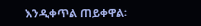እንዲቀጥል ጠይቀዋል፡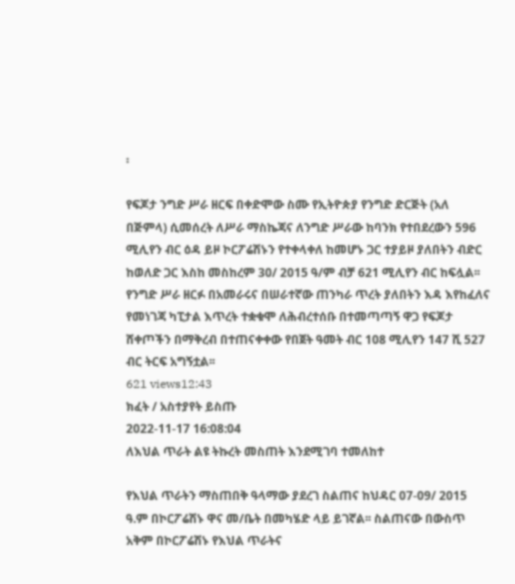፡

የፍጆታ ንግድ ሥራ ዘርፍ በቀድሞው ስሙ የኢትዮጵያ የንግድ ድርጅት (አለ በጅምላ) ሲመሰረት ለሥራ ማስኬጃና ለንግድ ሥራው ከባንክ የተበደረውን 596 ሚሊየን ብር ዕዳ ይዞ ኮርፖሬሽኑን የተቀላቀለ ከመሆኑ ጋር ተያይዞ ያለበትን ብድር ከወለድ ጋር እስከ መስከረም 30/ 2015 ዓ/ም ብቻ 621 ሚሊየን ብር ከፍሏል፡፡ የንግድ ሥራ ዘርፉ በአመራሩና በሠራተኛው ጠንካራ ጥረት ያለበትን እዳ እየከፈለና የመነገጃ ካፒታል እጥረት ተቋቁሞ ለሕብረተሰቡ በተመጣጣኝ ዋጋ የፍጆታ ሸቀጦችን በማቅረብ በተጠናቀቀው የበጀት ዓመት ብር 108 ሚሊየን 147 ሺ 527 ብር ትርፍ አግኝቷል፡፡
621 views12:43
ክፈት / አስተያየት ይስጡ
2022-11-17 16:08:04
ለእህል ጥራት ልዩ ትኩረት መስጠት እንደሚገባ ተመለከተ

የእህል ጥራትን ማስጠበቅ ዓላማው ያደረገ ስልጠና ከህዳር 07-09/ 2015 ዓ.ም በኮርፖሬሽኑ ዋና መ/ቤት በመካሄድ ላይ ይገኛል፡፡ ስልጠናው በውስጥ አቅም በኮርፖሬሽኑ የእህል ጥራትና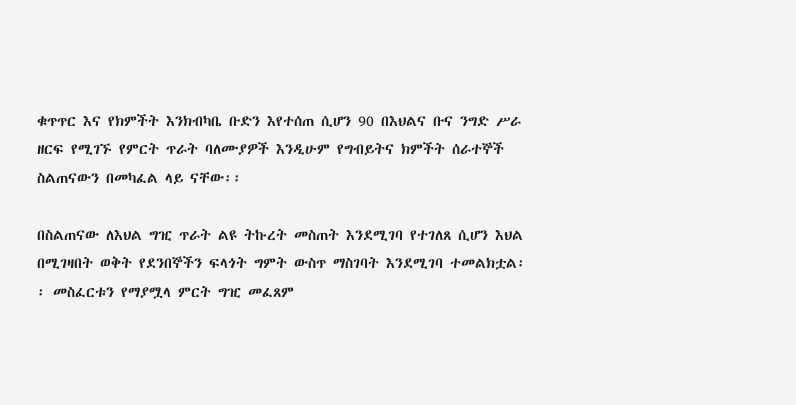ቁጥጥር እና የክምችት እንክብካቤ ቡድን እየተሰጠ ሲሆን 90 በእህልና ቡና ንግድ ሥራ ዘርፍ የሚገኙ የምርት ጥራት ባለሙያዎች እንዲሁም የግብይትና ክምችት ሰራተኞች ስልጠናውን በመካፈል ላይ ናቸው፡፡

በስልጠናው ለእህል ግዢ ጥራት ልዩ ትኩረት መስጠት እንደሚገባ የተገለጸ ሲሆን እህል በሚገዛበት ወቅት የደንበኞችን ፍላጎት ግምት ውስጥ ማስገባት እንደሚገባ ተመልክቷል፡፡ መስፈርቱን የማያሟላ ምርት ግዢ መፈጸም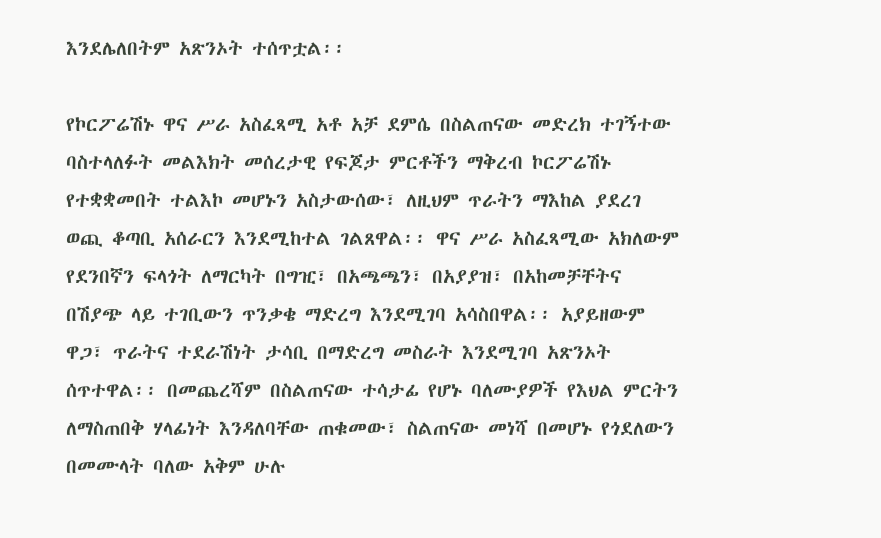እንደሌለበትም አጽንኦት ተሰጥቷል፡፡

የኮርፖሬሽኑ ዋና ሥራ አስፈጻሚ አቶ አቻ ደምሴ በስልጠናው መድረክ ተገኝተው ባስተላለፉት መልእክት መሰረታዊ የፍጆታ ምርቶችን ማቅረብ ኮርፖሬሽኑ የተቋቋመበት ተልእኮ መሆኑን አስታውሰው፣ ለዚህም ጥራትን ማእከል ያደረገ ወጪ ቆጣቢ አሰራርን እንደሚከተል ገልጸዋል፡፡ ዋና ሥራ አስፈጻሚው አክለውም የደንበኛን ፍላጎት ለማርካት በግዢ፣ በአጫጫን፣ በአያያዝ፣ በአከመቻቸትና በሽያጭ ላይ ተገቢውን ጥንቃቄ ማድረግ እንደሚገባ አሳስበዋል፡፡ አያይዘውም ዋጋ፣ ጥራትና ተደራሽነት ታሳቢ በማድረግ መስራት እንደሚገባ አጽንኦት ሰጥተዋል፡፡ በመጨረሻም በስልጠናው ተሳታፊ የሆኑ ባለሙያዎች የእህል ምርትን ለማስጠበቅ ሃላፊነት እንዳለባቸው ጠቁመው፣ ስልጠናው መነሻ በመሆኑ የጎደለውን በመሙላት ባለው አቅም ሁሉ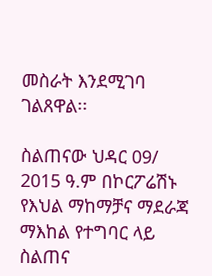መስራት እንደሚገባ ገልጸዋል፡፡

ስልጠናው ህዳር 09/ 2015 ዓ.ም በኮርፖሬሽኑ የእህል ማከማቻና ማደራጃ ማእከል የተግባር ላይ ስልጠና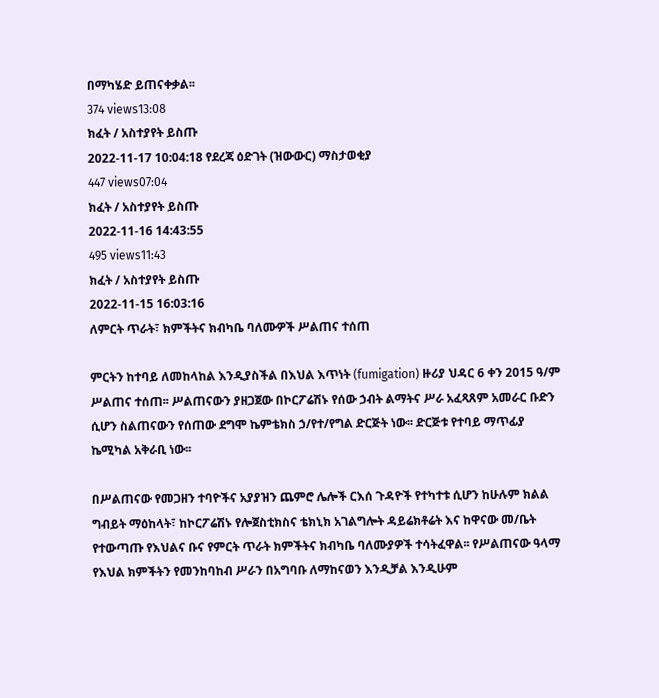በማካሄድ ይጠናቀቃል፡፡
374 views13:08
ክፈት / አስተያየት ይስጡ
2022-11-17 10:04:18 የደረጃ ዕድገት (ዝውውር) ማስታወቂያ
447 views07:04
ክፈት / አስተያየት ይስጡ
2022-11-16 14:43:55
495 views11:43
ክፈት / አስተያየት ይስጡ
2022-11-15 16:03:16
ለምርት ጥራት፣ ክምችትና ክብካቤ ባለሙዎች ሥልጠና ተሰጠ

ምርትን ከተባይ ለመከላከል እንዲያስችል በእህል እጥነት (fumigation) ዙሪያ ህዳር 6 ቀን 2015 ዓ/ም ሥልጠና ተሰጠ፡፡ ሥልጠናውን ያዘጋጀው በኮርፖሬሽኑ የሰው ኃብት ልማትና ሥራ አፈጻጸም አመራር ቡድን ሲሆን ስልጠናውን የሰጠው ደግሞ ኬምቴክስ ኃ/የተ/የግል ድርጅት ነው፡፡ ድርጅቱ የተባይ ማጥፊያ ኬሚካል አቅራቢ ነው፡፡

በሥልጠናው የመጋዘን ተባዮችና አያያዝን ጨምሮ ሌሎች ርእሰ ጉዳዮች የተካተቱ ሲሆን ከሁሉም ክልል ግብይት ማዕከላት፣ ከኮርፖሬሽኑ የሎጀስቲክስና ቴክኒክ አገልግሎት ዳይሬክቶሬት እና ከዋናው መ/ቤት የተውጣጡ የእህልና ቡና የምርት ጥራት ክምችትና ክብካቤ ባለሙያዎች ተሳትፈዋል፡፡ የሥልጠናው ዓላማ የእህል ክምችትን የመንከባከብ ሥራን በአግባቡ ለማከናወን እንዲቻል እንዲሁም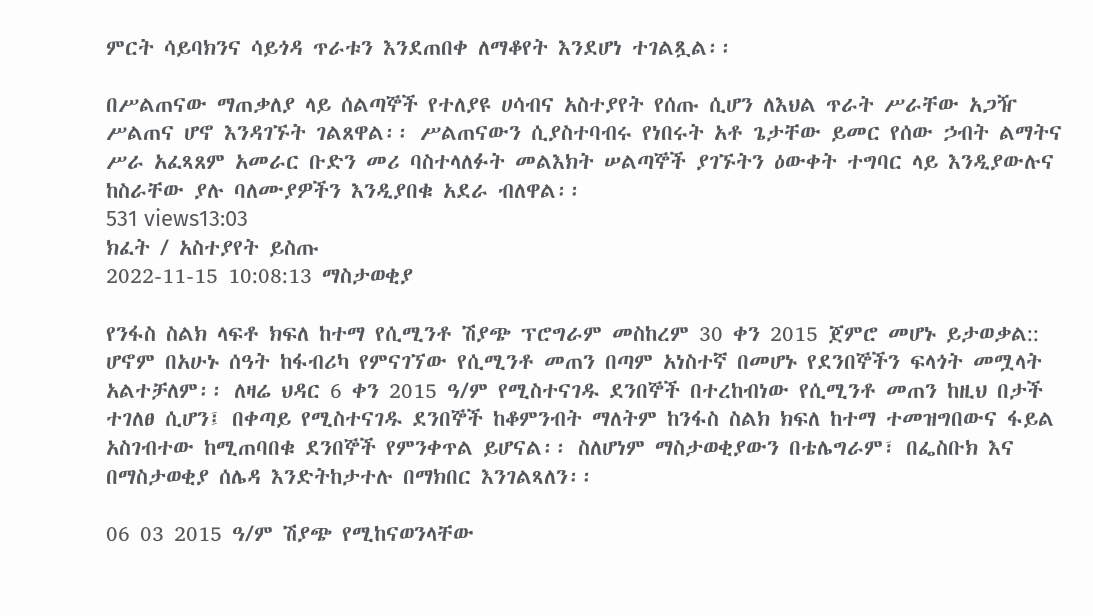ምርት ሳይባክንና ሳይጎዳ ጥራቱን እንደጠበቀ ለማቆየት እንደሆነ ተገልጿል፡፡

በሥልጠናው ማጠቃለያ ላይ ሰልጣኞች የተለያዩ ሀሳብና አስተያየት የሰጡ ሲሆን ለእህል ጥራት ሥራቸው አጋዥ ሥልጠና ሆኖ እንዳገኙት ገልጸዋል፡፡ ሥልጠናውን ሲያስተባብሩ የነበሩት አቶ ጌታቸው ይመር የሰው ኃብት ልማትና ሥራ አፈጻጸም አመራር ቡድን መሪ ባስተላለፉት መልእክት ሠልጣኞች ያገኙትን ዕውቀት ተግባር ላይ እንዲያውሉና ከስራቸው ያሉ ባለሙያዎችን እንዲያበቁ አደራ ብለዋል፡፡
531 views13:03
ክፈት / አስተያየት ይስጡ
2022-11-15 10:08:13 ማስታወቂያ

የንፋስ ስልክ ላፍቶ ክፍለ ከተማ የሲሚንቶ ሽያጭ ፕሮግራም መስከረም 30 ቀን 2015 ጀምሮ መሆኑ ይታወቃል:: ሆኖም በአሁኑ ሰዓት ከፋብሪካ የምናገኘው የሲሚንቶ መጠን በጣም አነስተኛ በመሆኑ የደንበኞችን ፍላጎት መሟላት አልተቻለም፡፡ ለዛሬ ህዳር 6 ቀን 2015 ዓ/ም የሚስተናገዱ ደንበኞች በተረከብነው የሲሚንቶ መጠን ከዚህ በታች ተገለፀ ሲሆን፤ በቀጣይ የሚስተናገዱ ደንበኞች ከቆምንብት ማለትም ከንፋስ ስልክ ክፍለ ከተማ ተመዝግበውና ፋይል አስገብተው ከሚጠባበቁ ደንበኞች የምንቀጥል ይሆናል፡፡ ስለሆነም ማስታወቂያውን በቴሌግራም፣ በፌስቡክ እና በማስታወቂያ ሰሌዳ እንድትከታተሉ በማክበር እንገልጻለን፡፡

06 03 2015 ዓ/ም ሽያጭ የሚከናወንላቸው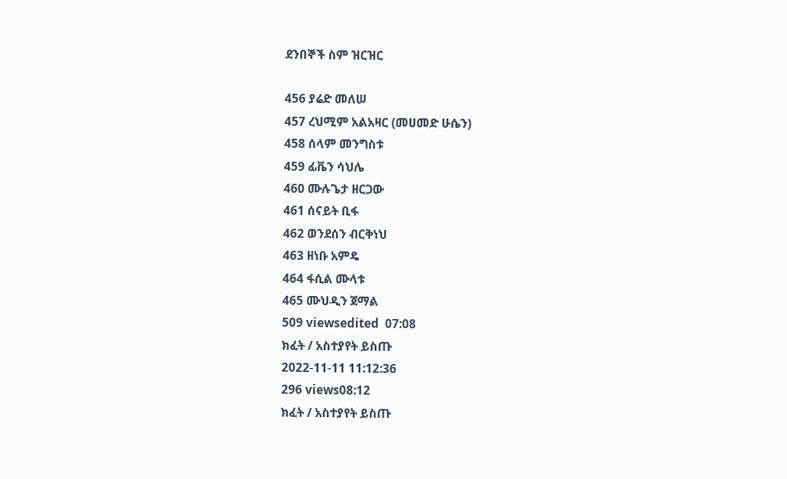ደንበኞች ስም ዝርዝር

456 ያሬድ መለሠ
457 ረህሚም አልአዛር (መሀመድ ሁሴን)
458 ሰላም መንግስቱ
459 ፊቬን ሳህሌ
460 ሙሉጌታ ዘርጋው
461 ሰናይት ቢፋ
462 ወንደሰን ብርቅነህ
463 ዘነቡ አምዴ
464 ፋሲል ሙላቱ
465 ሙህዲን ጀማል
509 viewsedited  07:08
ክፈት / አስተያየት ይስጡ
2022-11-11 11:12:36
296 views08:12
ክፈት / አስተያየት ይስጡ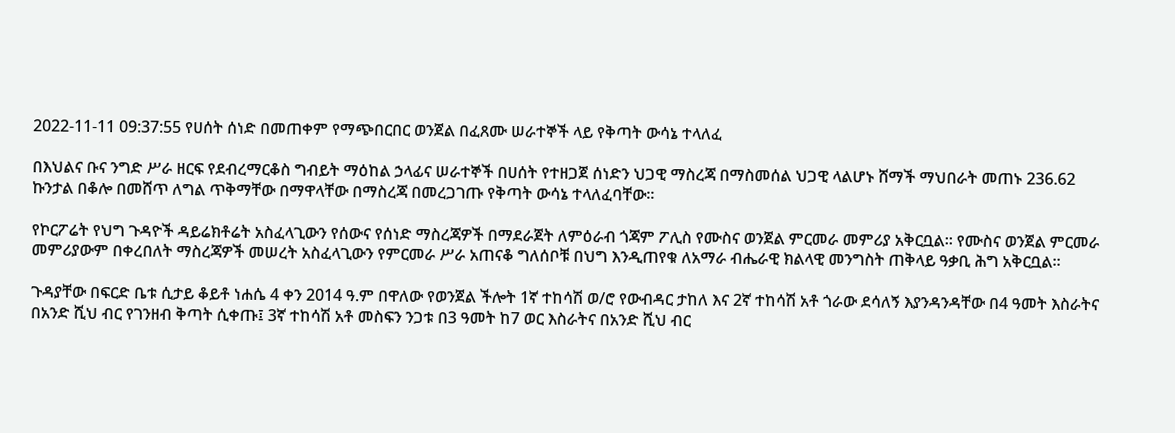2022-11-11 09:37:55 የሀሰት ሰነድ በመጠቀም የማጭበርበር ወንጀል በፈጸሙ ሠራተኞች ላይ የቅጣት ውሳኔ ተላለፈ

በእህልና ቡና ንግድ ሥራ ዘርፍ የደብረማርቆስ ግብይት ማዕከል ኃላፊና ሠራተኞች በሀሰት የተዘጋጀ ሰነድን ህጋዊ ማስረጃ በማስመሰል ህጋዊ ላልሆኑ ሸማች ማህበራት መጠኑ 236.62 ኩንታል በቆሎ በመሸጥ ለግል ጥቅማቸው በማዋላቸው በማስረጃ በመረጋገጡ የቅጣት ውሳኔ ተላለፈባቸው፡፡

የኮርፖሬት የህግ ጉዳዮች ዳይሬክቶሬት አስፈላጊውን የሰውና የሰነድ ማስረጃዎች በማደራጀት ለምዕራብ ጎጃም ፖሊስ የሙስና ወንጀል ምርመራ መምሪያ አቅርቧል፡፡ የሙስና ወንጀል ምርመራ መምሪያውም በቀረበለት ማስረጃዎች መሠረት አስፈላጊውን የምርመራ ሥራ አጠናቆ ግለሰቦቹ በህግ እንዲጠየቁ ለአማራ ብሔራዊ ክልላዊ መንግስት ጠቅላይ ዓቃቢ ሕግ አቅርቧል፡፡

ጉዳያቸው በፍርድ ቤቱ ሲታይ ቆይቶ ነሐሴ 4 ቀን 2014 ዓ.ም በዋለው የወንጀል ችሎት 1ኛ ተከሳሽ ወ/ሮ የውብዳር ታከለ እና 2ኛ ተከሳሽ አቶ ጎራው ደሳለኝ እያንዳንዳቸው በ4 ዓመት እስራትና በአንድ ሺህ ብር የገንዘብ ቅጣት ሲቀጡ፤ 3ኛ ተከሳሽ አቶ መስፍን ንጋቱ በ3 ዓመት ከ7 ወር እስራትና በአንድ ሺህ ብር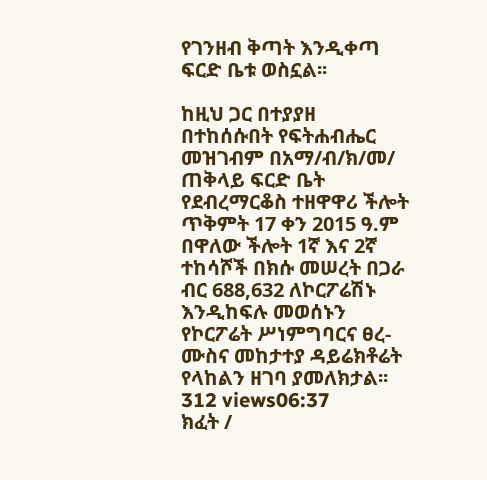የገንዘብ ቅጣት እንዲቀጣ ፍርድ ቤቱ ወስኗል፡፡

ከዚህ ጋር በተያያዘ በተከሰሱበት የፍትሐብሔር መዝገብም በአማ/ብ/ክ/መ/ ጠቅላይ ፍርድ ቤት የደብረማርቆስ ተዘዋዋሪ ችሎት ጥቅምት 17 ቀን 2015 ዓ.ም በዋለው ችሎት 1ኛ እና 2ኛ ተከሳሾች በክሱ መሠረት በጋራ ብር 688,632 ለኮርፖሬሽኑ እንዲከፍሉ መወሰኑን የኮርፖሬት ሥነምግባርና ፀረ-ሙስና መከታተያ ዳይሬክቶሬት የላከልን ዘገባ ያመለክታል፡፡
312 views06:37
ክፈት /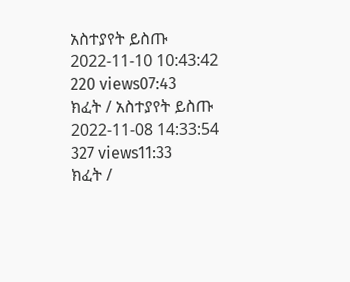አስተያየት ይስጡ
2022-11-10 10:43:42
220 views07:43
ክፈት / አስተያየት ይስጡ
2022-11-08 14:33:54
327 views11:33
ክፈት /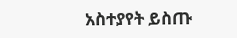አስተያየት ይስጡ